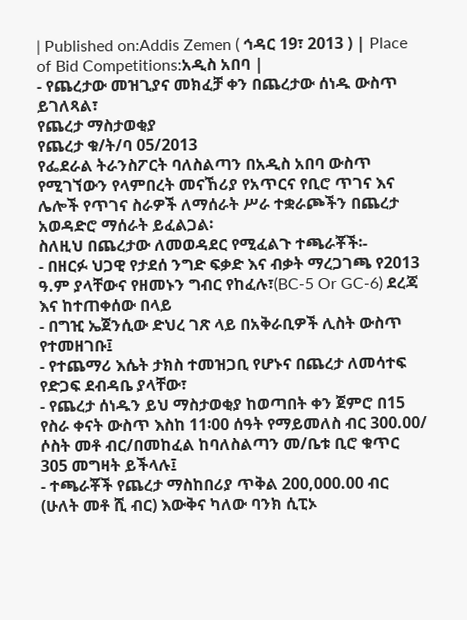| Published on:Addis Zemen ( ኅዳር 19፣ 2013 ) | Place of Bid Competitions:አዲስ አበባ |
- የጨረታው መዝጊያና መክፈቻ ቀን በጨረታው ሰነዱ ውስጥ ይገለጻል፣
የጨረታ ማስታወቂያ
የጨረታ ቁ/ት/ባ 05/2013
የፌደራል ትራንስፖርት ባለስልጣን በአዲስ አበባ ውስጥ የሚገኘውን የላምበረት መናኸሪያ የአጥርና የቢሮ ጥገና እና ሌሎች የጥገና ስራዎች ለማሰራት ሥራ ተቋራጮችን በጨረታ አወዳድሮ ማሰራት ይፈልጋል፡
ስለዚህ በጨረታው ለመወዳደር የሚፈልጉ ተጫራቾች፡-
- በዘርፉ ህጋዊ የታደሰ ንግድ ፍቃድ እና ብቃት ማረጋገጫ የ2013 ዓ.ም ያላቸውና የዘመኑን ግብር የከፈሉ፣(BC-5 Or GC-6) ደረጃ እና ከተጠቀሰው በላይ
- በግዢ ኤጀንሲው ድህረ ገጽ ላይ በአቅራቢዎች ሊስት ውስጥ የተመዘገቡ፤
- የተጨማሪ እሴት ታክስ ተመዝጋቢ የሆኑና በጨረታ ለመሳተፍ የድጋፍ ደብዳቤ ያላቸው፣
- የጨረታ ሰነዱን ይህ ማስታወቂያ ከወጣበት ቀን ጀምሮ በ15 የስራ ቀናት ውስጥ እስከ 11፡00 ሰዓት የማይመለስ ብር 300.00/ ሶስት መቶ ብር/በመከፈል ከባለስልጣን መ/ቤቱ ቢሮ ቁጥር 305 መግዛት ይችላሉ፤
- ተጫራቾች የጨረታ ማስከበሪያ ጥቅል 200,000.00 ብር (ሁለት መቶ ሺ ብር) እውቅና ካለው ባንክ ሲፒኦ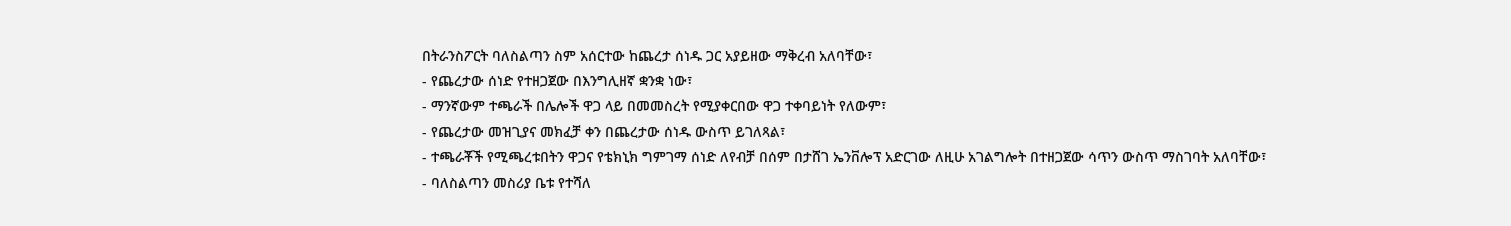በትራንስፖርት ባለስልጣን ስም አሰርተው ከጨረታ ሰነዱ ጋር አያይዘው ማቅረብ አለባቸው፣
- የጨረታው ሰነድ የተዘጋጀው በእንግሊዘኛ ቋንቋ ነው፣
- ማንኛውም ተጫራች በሌሎች ዋጋ ላይ በመመስረት የሚያቀርበው ዋጋ ተቀባይነት የለውም፣
- የጨረታው መዝጊያና መክፈቻ ቀን በጨረታው ሰነዱ ውስጥ ይገለጻል፣
- ተጫራቾች የሚጫረቱበትን ዋጋና የቴክኒክ ግምገማ ሰነድ ለየብቻ በሰም በታሸገ ኤንቨሎፕ አድርገው ለዚሁ አገልግሎት በተዘጋጀው ሳጥን ውስጥ ማስገባት አለባቸው፣
- ባለስልጣን መስሪያ ቤቱ የተሻለ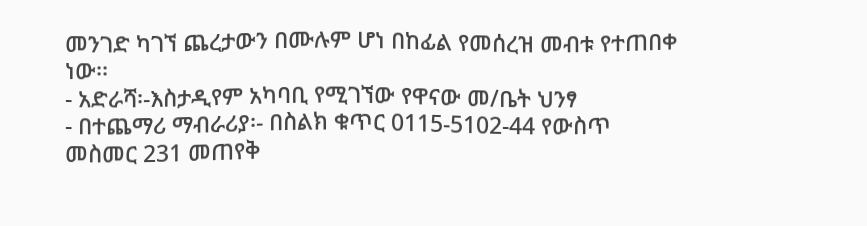መንገድ ካገኘ ጨረታውን በሙሉም ሆነ በከፊል የመሰረዝ መብቱ የተጠበቀ ነው፡፡
- አድራሻ፡-እስታዲየም አካባቢ የሚገኘው የዋናው መ/ቤት ህንፃ
- በተጨማሪ ማብራሪያ፡- በስልክ ቁጥር 0115-5102-44 የውስጥ መስመር 231 መጠየቅ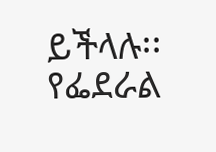ይችላሉ፡፡
የፌደራል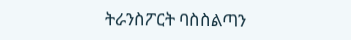ትራንስፖርት ባስስልጣን